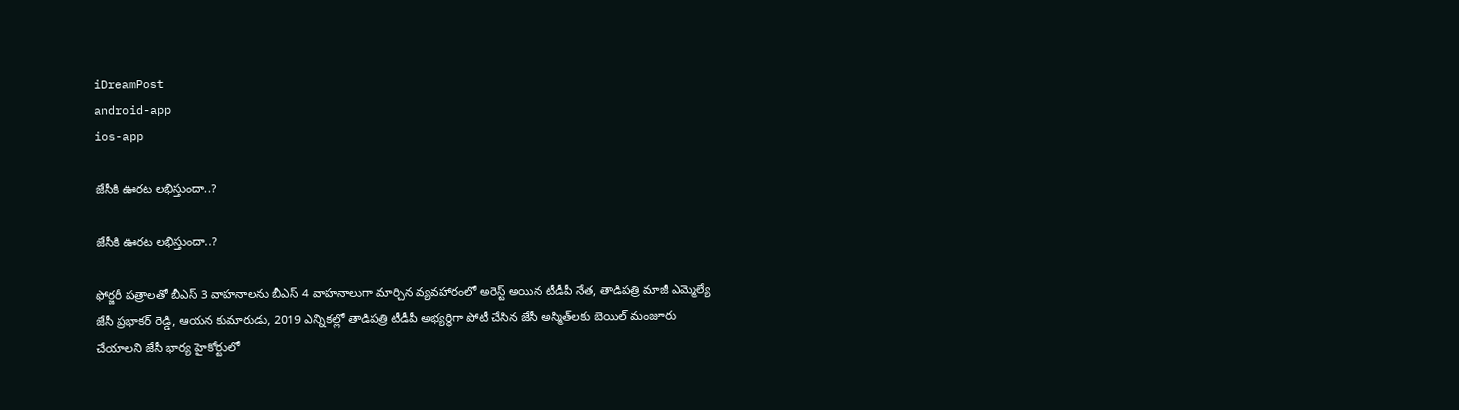iDreamPost
android-app
ios-app

జేసీకి ఊరట లభిస్తుందా..?

జేసీకి ఊరట లభిస్తుందా..?

ఫోర్జరీ పత్రాలతో బీఎస్‌ 3 వాహనాలను బీఎస్‌ 4 వాహనాలుగా మార్చిన వ్యవహారంలో అరెస్ట్‌ అయిన టీడీపీ నేత, తాడిపత్రి మాజీ ఎమ్మెల్యే జేసీ ప్రభాకర్‌ రెడ్డి, ఆయన కుమారుడు, 2019 ఎన్నికల్లో తాడిపత్రి టీడీపీ అభ్యర్థిగా పోటీ చేసిన జేసీ అస్మిత్‌లకు బెయిల్‌ మంజూరు చేయాలని జేసీ భార్య హైకోర్టులో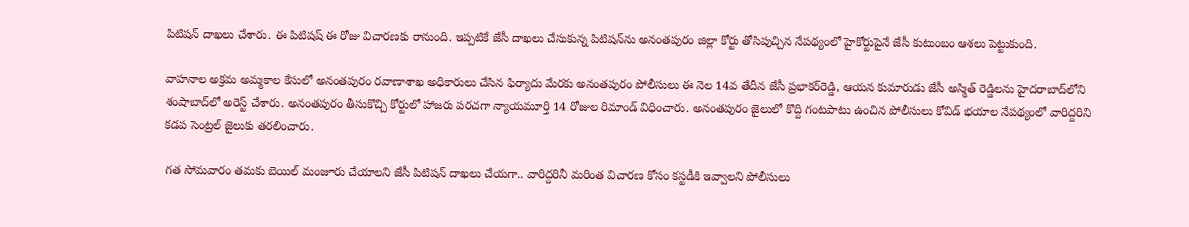పిటిషన్‌ దాఖలు చేశారు. ఈ పిటిషష్‌ ఈ రోజు విచారణకు రానుంది. ఇప్పటికే జేసీ దాఖలు చేసుకున్న పిటిషన్‌ను అనంతపురం జిల్లా కోర్టు తోసిపుచ్చిన నేపథ్యంలో హైకోర్టుపైనే జేసీ కుటుంబం ఆశలు పెట్టుకుంది.

వాహనాల అక్రమ అమ్మకాల కేసులో అనంతపురం రవాణాశాఖ అధికారులు చేసిన ఫిర్యాదు మేరకు అనంతపురం పోలీసులు ఈ నెల 14వ తేదీన జేసీ ప్రభాకర్‌రెడ్డి, ఆయన కుమారుడు జేసీ అస్మిత్‌ రెడ్డిలను హైదరాబాద్‌లోని శంషాబాద్‌లో అరెస్ట్‌ చేశారు. అనంతపురం తీసుకొచ్చి కోర్టులో హాజరు పరచగా న్యాయమూర్తి 14 రోజుల రిమాండ్‌ విధించారు. అనంతపురం జైలులో కొద్ది గంటపాటు ఉంచిన పోలీసులు కోవిడ్‌ భయాల నేపథ్యంలో వారిద్దరిని కడప సెంట్రల్‌ జైలుకు తరలించారు.

గత సోమవారం తమకు బెయిల్‌ మంజూరు చేయాలని జేసీ పిటిషన్‌ దాఖలు చేయగా.. వారిద్దరినీ మరింత విచారణ కోసం కస్టడీకి ఇవ్వాలని పోలీసులు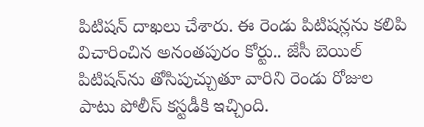పిటిషన్‌ దాఖలు చేశారు. ఈ రెండు పిటిషన్లను కలిపి విచారించిన అనంతపురం కోర్టు.. జేసీ బెయిల్‌ పిటిషన్‌ను తోసిపుచ్చుతూ వారిని రెండు రోజుల పాటు పోలీస్‌ కస్టడీకి ఇచ్చింది.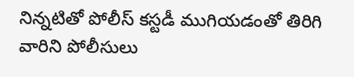నిన్నటితో పోలీస్‌ కస్టడీ ముగియడంతో తిరిగి వారిని పోలీసులు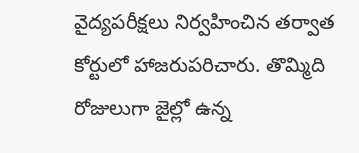వైద్యపరీక్షలు నిర్వహించిన తర్వాత కోర్టులో హాజరుపరిచారు. తొమ్మిది రోజులుగా జైల్లో ఉన్న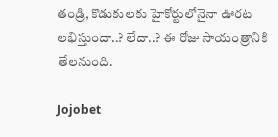తండ్రి, కొడుకులకు హైకోర్టులోనైనా ఊరట లభిస్తుందా..? లేదా..? ఈ రోజు సాయంత్రానికి తేలనుంది.

Jojobet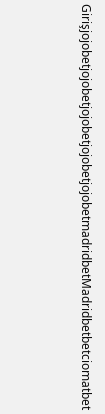GirişjojobetjojobetjojobetjojobetjojobetmadridbetMadridbetbetciomatbet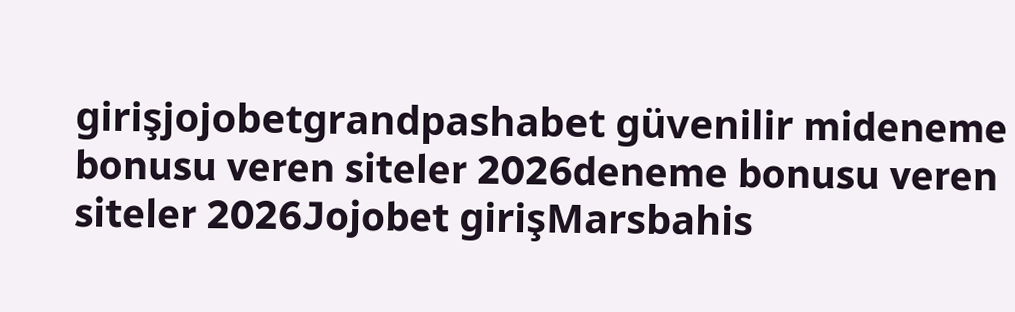girişjojobetgrandpashabet güvenilir mideneme bonusu veren siteler 2026deneme bonusu veren siteler 2026Jojobet girişMarsbahis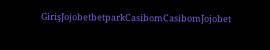GirişJojobetbetparkCasibomCasibomJojobet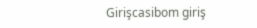Girişcasibom giriş